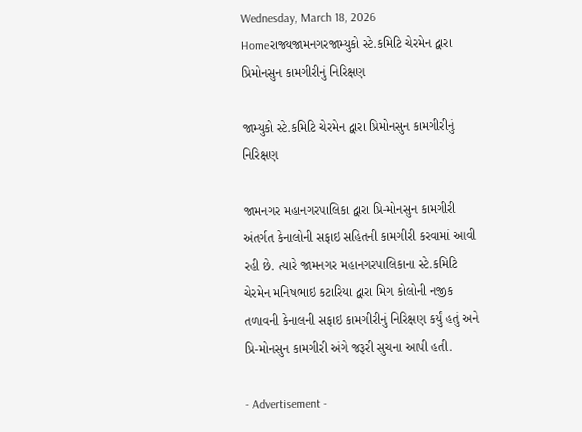Wednesday, March 18, 2026
Homeરાજ્યજામનગરજામ્યુકો સ્ટે.કમિટિ ચેરમેન દ્વારા પ્રિમોનસુન કામગીરીનું નિરિક્ષણ

જામ્યુકો સ્ટે.કમિટિ ચેરમેન દ્વારા પ્રિમોનસુન કામગીરીનું નિરિક્ષણ

જામનગર મહાનગરપાલિકા દ્વારા પ્રિ-મોનસુન કામગીરી અંતર્ગત કેનાલોની સફાઇ સહિતની કામગીરી કરવામાં આવી રહી છે. ત્યારે જામનગર મહાનગરપાલિકાના સ્ટે.કમિટિ ચેરમેન મનિષભાઇ કટારિયા દ્વારા મિગ કોલોની નજીક તળાવની કેનાલની સફાઇ કામગીરીનું નિરિક્ષણ કર્યું હતું અને પ્રિ-મોનસુન કામગીરી અંગે જરૂરી સુચના આપી હતી.

- Advertisement -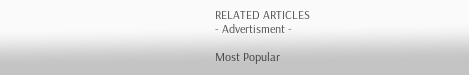RELATED ARTICLES
- Advertisment -

Most Popular